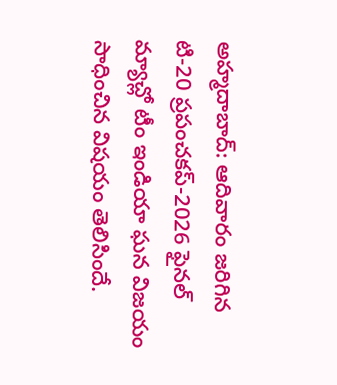అహ్మదాబాద్: ఆదివారం జరిగిన టి-20 ప్రపంచకప్-2026 ఫైనల్ మ్యాచ్లో టీం ఇండియా ఘన విజయం సాధించిన విషయం తెలిసిందే.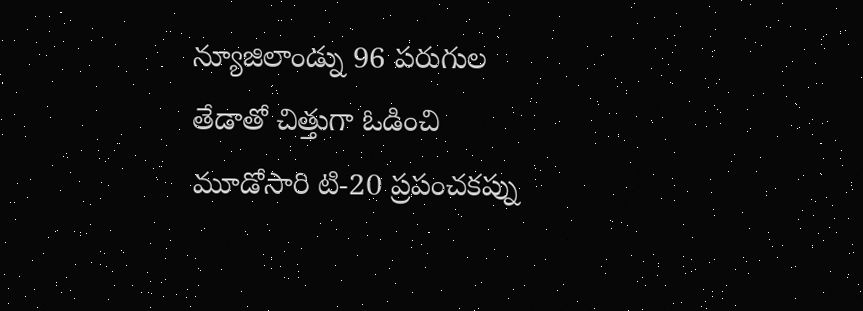న్యూజిలాండ్ను 96 పరుగుల తేడాతో చిత్తుగా ఓడించి మూడోసారి టి-20 ప్రపంచకప్ను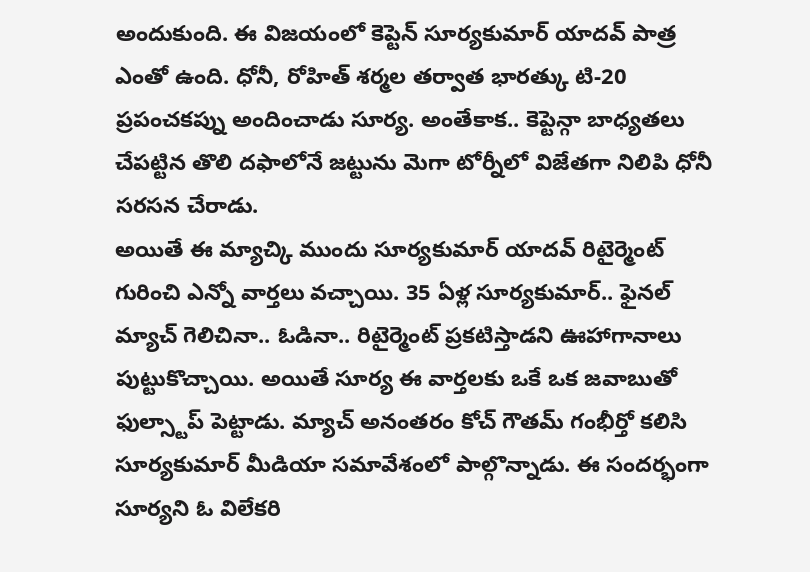అందుకుంది. ఈ విజయంలో కెప్టెన్ సూర్యకుమార్ యాదవ్ పాత్ర ఎంతో ఉంది. ధోనీ, రోహిత్ శర్మల తర్వాత భారత్కు టి-20 ప్రపంచకప్ను అందించాడు సూర్య. అంతేకాక.. కెప్టెన్గా బాధ్యతలు చేపట్టిన తొలి దఫాలోనే జట్టును మెగా టోర్నీలో విజేతగా నిలిపి ధోనీ సరసన చేరాడు.
అయితే ఈ మ్యాచ్కి ముందు సూర్యకుమార్ యాదవ్ రిటైర్మెంట్ గురించి ఎన్నో వార్తలు వచ్చాయి. 35 ఏళ్ల సూర్యకుమార్.. ఫైనల్ మ్యాచ్ గెలిచినా.. ఓడినా.. రిటైర్మెంట్ ప్రకటిస్తాడని ఊహాగానాలు పుట్టుకొచ్చాయి. అయితే సూర్య ఈ వార్తలకు ఒకే ఒక జవాబుతో ఫుల్స్టాప్ పెట్టాడు. మ్యాచ్ అనంతరం కోచ్ గౌతమ్ గంభీర్తో కలిసి సూర్యకుమార్ మీడియా సమావేశంలో పాల్గొన్నాడు. ఈ సందర్భంగా సూర్యని ఓ విలేకరి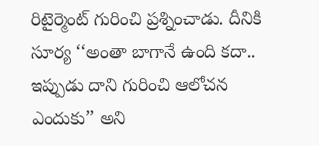రిటైర్మెంట్ గురించి ప్రశ్నించాడు. దీనికి సూర్య ‘‘అంతా బాగానే ఉంది కదా.. ఇప్పుడు దాని గురించి ఆలోచన ఎందుకు’’ అని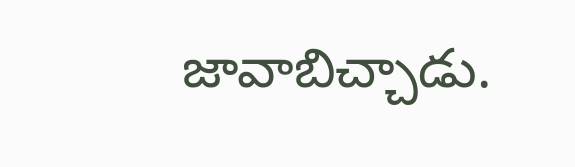జావాబిచ్చాడు.